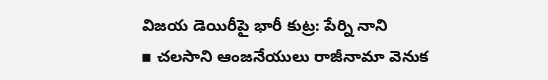విజయ డెయిరీపై భారీ కుట్ర: పేర్ని నాని
▪ చలసాని ఆంజనేయులు రాజీనామా వెనుక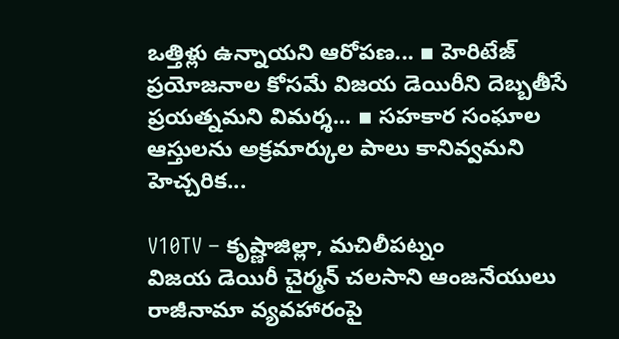ఒత్తిళ్లు ఉన్నాయని ఆరోపణ... ▪ హెరిటేజ్ ప్రయోజనాల కోసమే విజయ డెయిరీని దెబ్బతీసే ప్రయత్నమని విమర్శ... ▪ సహకార సంఘాల ఆస్తులను అక్రమార్కుల పాలు కానివ్వమని హెచ్చరిక...

V10TV – కృష్ణాజిల్లా, మచిలీపట్నం
విజయ డెయిరీ చైర్మన్ చలసాని ఆంజనేయులు రాజీనామా వ్యవహారంపై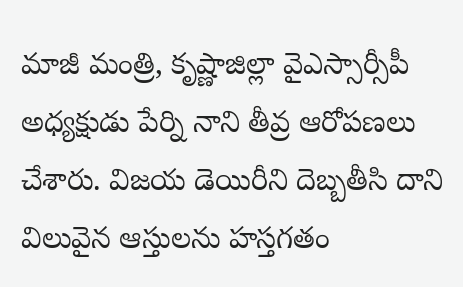మాజీ మంత్రి, కృష్ణాజిల్లా వైఎస్సార్సీపీ అధ్యక్షుడు పేర్ని నాని తీవ్ర ఆరోపణలు చేశారు. విజయ డెయిరీని దెబ్బతీసి దాని విలువైన ఆస్తులను హస్తగతం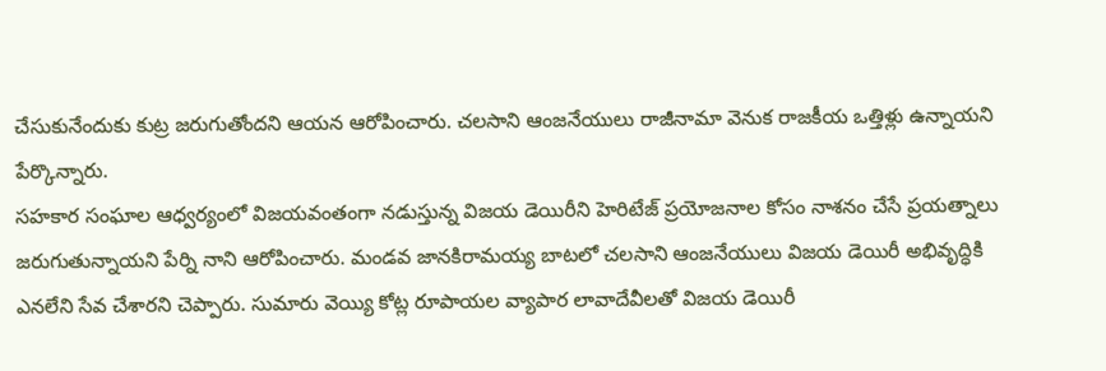చేసుకునేందుకు కుట్ర జరుగుతోందని ఆయన ఆరోపించారు. చలసాని ఆంజనేయులు రాజీనామా వెనుక రాజకీయ ఒత్తిళ్లు ఉన్నాయని పేర్కొన్నారు.
సహకార సంఘాల ఆధ్వర్యంలో విజయవంతంగా నడుస్తున్న విజయ డెయిరీని హెరిటేజ్ ప్రయోజనాల కోసం నాశనం చేసే ప్రయత్నాలు జరుగుతున్నాయని పేర్ని నాని ఆరోపించారు. మండవ జానకిరామయ్య బాటలో చలసాని ఆంజనేయులు విజయ డెయిరీ అభివృద్ధికి ఎనలేని సేవ చేశారని చెప్పారు. సుమారు వెయ్యి కోట్ల రూపాయల వ్యాపార లావాదేవీలతో విజయ డెయిరీ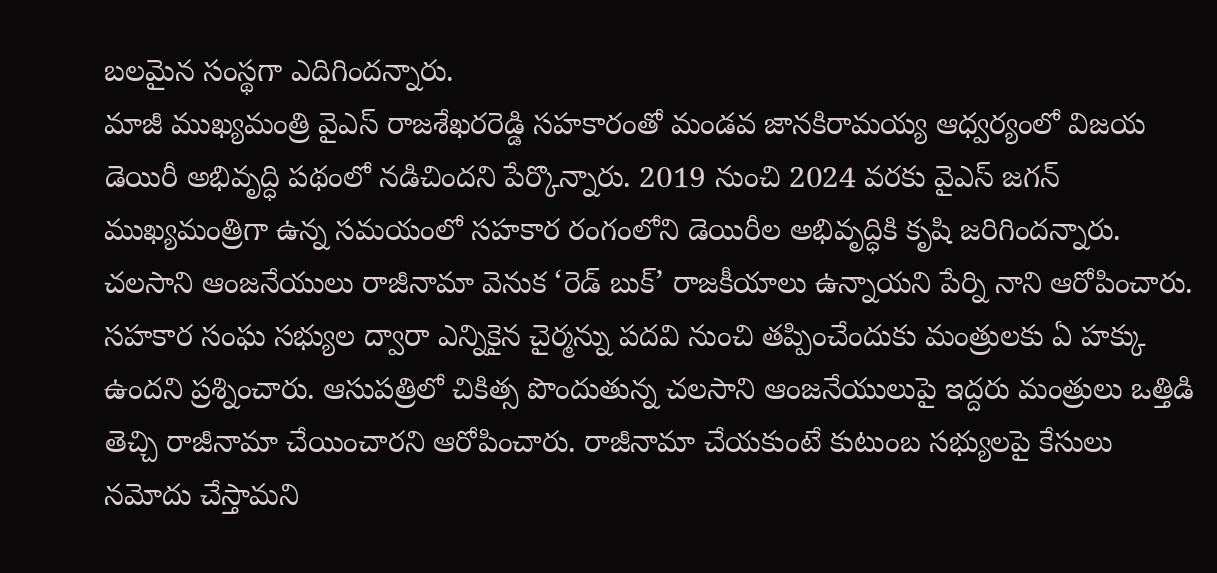బలమైన సంస్థగా ఎదిగిందన్నారు.
మాజీ ముఖ్యమంత్రి వైఎస్ రాజశేఖరరెడ్డి సహకారంతో మండవ జానకిరామయ్య ఆధ్వర్యంలో విజయ డెయిరీ అభివృద్ధి పథంలో నడిచిందని పేర్కొన్నారు. 2019 నుంచి 2024 వరకు వైఎస్ జగన్ ముఖ్యమంత్రిగా ఉన్న సమయంలో సహకార రంగంలోని డెయిరీల అభివృద్ధికి కృషి జరిగిందన్నారు.
చలసాని ఆంజనేయులు రాజీనామా వెనుక ‘రెడ్ బుక్’ రాజకీయాలు ఉన్నాయని పేర్ని నాని ఆరోపించారు. సహకార సంఘ సభ్యుల ద్వారా ఎన్నికైన చైర్మన్ను పదవి నుంచి తప్పించేందుకు మంత్రులకు ఏ హక్కు ఉందని ప్రశ్నించారు. ఆసుపత్రిలో చికిత్స పొందుతున్న చలసాని ఆంజనేయులుపై ఇద్దరు మంత్రులు ఒత్తిడి తెచ్చి రాజీనామా చేయించారని ఆరోపించారు. రాజీనామా చేయకుంటే కుటుంబ సభ్యులపై కేసులు నమోదు చేస్తామని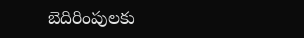బెదిరింపులకు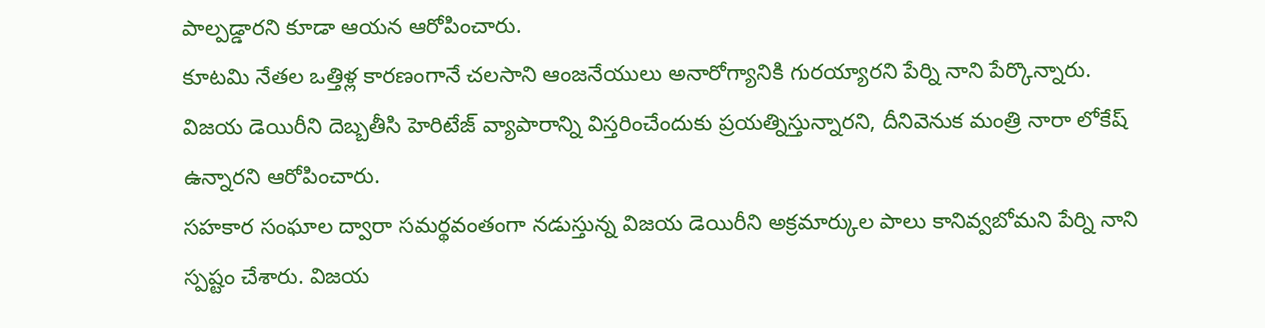పాల్పడ్డారని కూడా ఆయన ఆరోపించారు.
కూటమి నేతల ఒత్తిళ్ల కారణంగానే చలసాని ఆంజనేయులు అనారోగ్యానికి గురయ్యారని పేర్ని నాని పేర్కొన్నారు. విజయ డెయిరీని దెబ్బతీసి హెరిటేజ్ వ్యాపారాన్ని విస్తరించేందుకు ప్రయత్నిస్తున్నారని, దీనివెనుక మంత్రి నారా లోకేష్ ఉన్నారని ఆరోపించారు.
సహకార సంఘాల ద్వారా సమర్థవంతంగా నడుస్తున్న విజయ డెయిరీని అక్రమార్కుల పాలు కానివ్వబోమని పేర్ని నాని స్పష్టం చేశారు. విజయ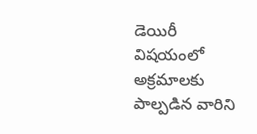డెయిరీ విషయంలో అక్రమాలకు పాల్పడిన వారిని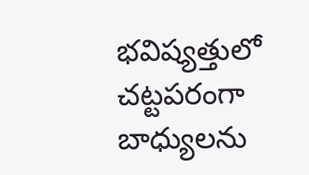భవిష్యత్తులో చట్టపరంగా బాధ్యులను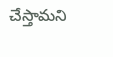చేస్తామని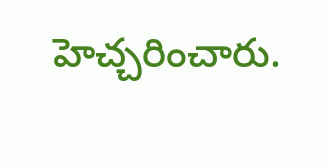హెచ్చరించారు.